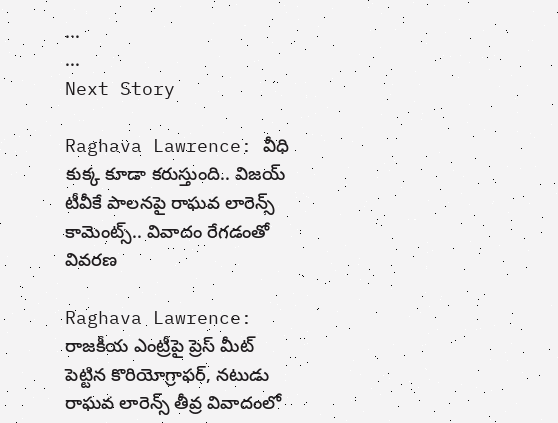...
...
Next Story

Raghava Lawrence: వీధి కుక్క కూడా కరుస్తుంది.. విజయ్ టీవీకే పాలనపై రాఘవ లారెన్స్ కామెంట్స్.. వివాదం రేగడంతో వివరణ

Raghava Lawrence: రాజకీయ ఎంట్రీపై ప్రెస్ మీట్ పెట్టిన కొరియోగ్రాఫర్, నటుడు రాఘవ లారెన్స్ తీవ్ర వివాదంలో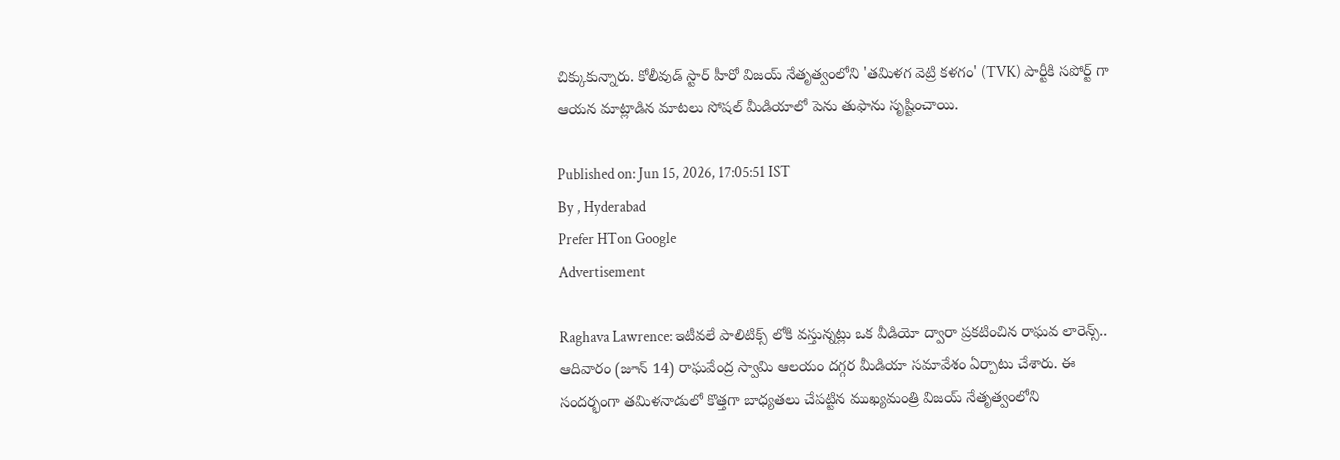చిక్కుకున్నారు. కోలీవుడ్ స్టార్ హీరో విజయ్ నేతృత్వంలోని 'తమిళగ వెట్రి కళగం' (TVK) పార్టీకి సపోర్ట్ గా ఆయన మాట్లాడిన మాటలు సోషల్ మీడియాలో పెను తుఫాను సృష్టించాయి.

Published on: Jun 15, 2026, 17:05:51 IST
By , Hyderabad
Prefer HTon Google
Advertisement

Raghava Lawrence: ఇటీవలే పాలిటిక్స్ లోకి వస్తున్నట్లు ఒక వీడియో ద్వారా ప్రకటించిన రాఘవ లారెన్స్.. ఆదివారం (జూన్ 14) రాఘవేంద్ర స్వామి ఆలయం దగ్గర మీడియా సమావేశం ఏర్పాటు చేశారు. ఈ సందర్భంగా తమిళనాడులో కొత్తగా బాధ్యతలు చేపట్టిన ముఖ్యమంత్రి విజయ్ నేతృత్వంలోని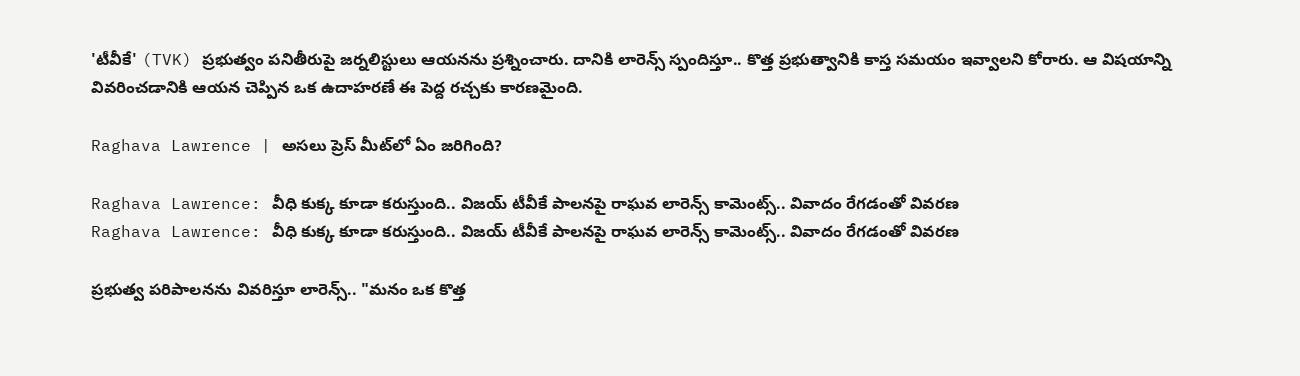'టీవీకే' (TVK) ప్రభుత్వం పనితీరుపై జర్నలిస్టులు ఆయనను ప్రశ్నించారు. దానికి లారెన్స్ స్పందిస్తూ.. కొత్త ప్రభుత్వానికి కాస్త సమయం ఇవ్వాలని కోరారు. ఆ విషయాన్ని వివరించడానికి ఆయన చెప్పిన ఒక ఉదాహరణే ఈ పెద్ద రచ్చకు కారణమైంది.

Raghava Lawrence | అసలు ప్రెస్ మీట్‌లో ఏం జరిగింది?

Raghava Lawrence: వీధి కుక్క కూడా కరుస్తుంది.. విజయ్ టీవీకే పాలనపై రాఘవ లారెన్స్ కామెంట్స్.. వివాదం రేగడంతో వివరణ
Raghava Lawrence: వీధి కుక్క కూడా కరుస్తుంది.. విజయ్ టీవీకే పాలనపై రాఘవ లారెన్స్ కామెంట్స్.. వివాదం రేగడంతో వివరణ

ప్రభుత్వ పరిపాలనను వివరిస్తూ లారెన్స్.. "మనం ఒక కొత్త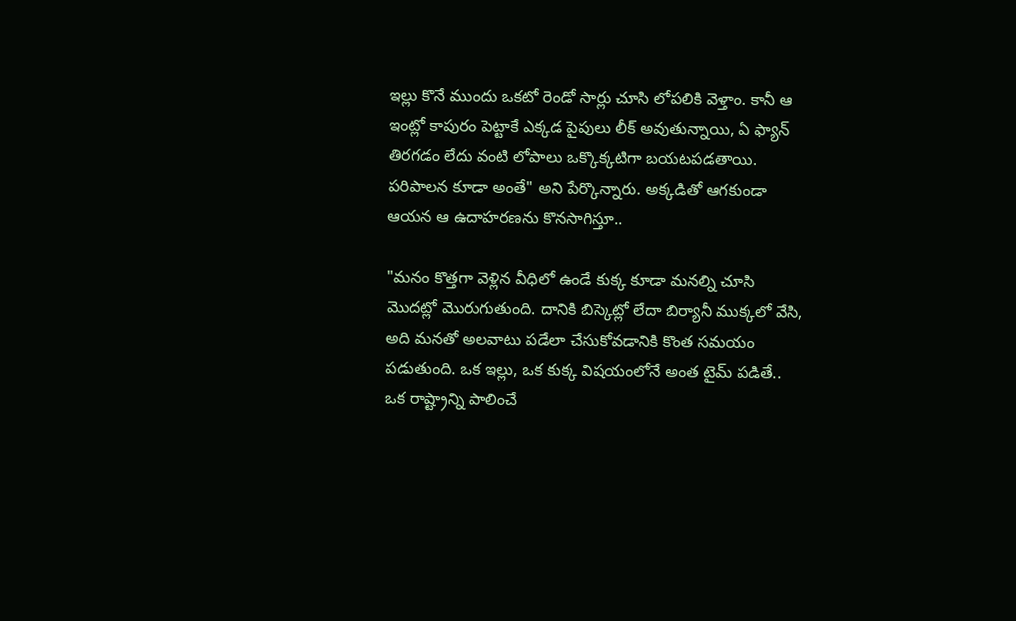ఇల్లు కొనే ముందు ఒకటో రెండో సార్లు చూసి లోపలికి వెళ్తాం. కానీ ఆ ఇంట్లో కాపురం పెట్టాకే ఎక్కడ పైపులు లీక్ అవుతున్నాయి, ఏ ఫ్యాన్ తిరగడం లేదు వంటి లోపాలు ఒక్కొక్కటిగా బయటపడతాయి. పరిపాలన కూడా అంతే" అని పేర్కొన్నారు. అక్కడితో ఆగకుండా ఆయన ఆ ఉదాహరణను కొనసాగిస్తూ..

"మనం కొత్తగా వెళ్లిన వీధిలో ఉండే కుక్క కూడా మనల్ని చూసి మొదట్లో మొరుగుతుంది. దానికి బిస్కెట్లో లేదా బిర్యానీ ముక్కలో వేసి, అది మనతో అలవాటు పడేలా చేసుకోవడానికి కొంత సమయం పడుతుంది. ఒక ఇల్లు, ఒక కుక్క విషయంలోనే అంత టైమ్ పడితే.. ఒక రాష్ట్రాన్ని పాలించే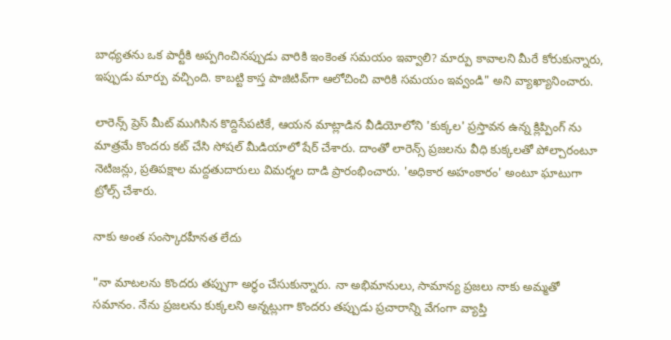బాధ్యతను ఒక పార్టీకి అప్పగించినప్పుడు వారికి ఇంకెంత సమయం ఇవ్వాలి? మార్పు కావాలని మీరే కోరుకున్నారు, ఇప్పుడు మార్పు వచ్చింది. కాబట్టి కాస్త పాజిటివ్‌గా ఆలోచించి వారికి సమయం ఇవ్వండి" అని వ్యాఖ్యానించారు.

లారెన్స్ ప్రెస్ మీట్ ముగిసిన కొద్దిసేపటికే, ఆయన మాట్లాడిన వీడియోలోని 'కుక్కల' ప్రస్తావన ఉన్న క్లిప్పింగ్ ను మాత్రమే కొందరు కట్ చేసి సోషల్ మీడియాలో షేర్ చేశారు. దాంతో లారెన్స్ ప్రజలను వీధి కుక్కలతో పోల్చారంటూ నెటిజన్లు, ప్రతిపక్షాల మద్దతుదారులు విమర్శల దాడి ప్రారంభించారు. 'అధికార అహంకారం' అంటూ ఘాటుగా ట్రోల్స్ చేశారు.

నాకు అంత సంస్కారహీనత లేదు

"నా మాటలను కొందరు తప్పుగా అర్థం చేసుకున్నారు. నా అభిమానులు, సామాన్య ప్రజలు నాకు అమ్మతో సమానం. నేను ప్రజలను కుక్కలని అన్నట్లుగా కొందరు తప్పుడు ప్రచారాన్ని వేగంగా వ్యాప్తి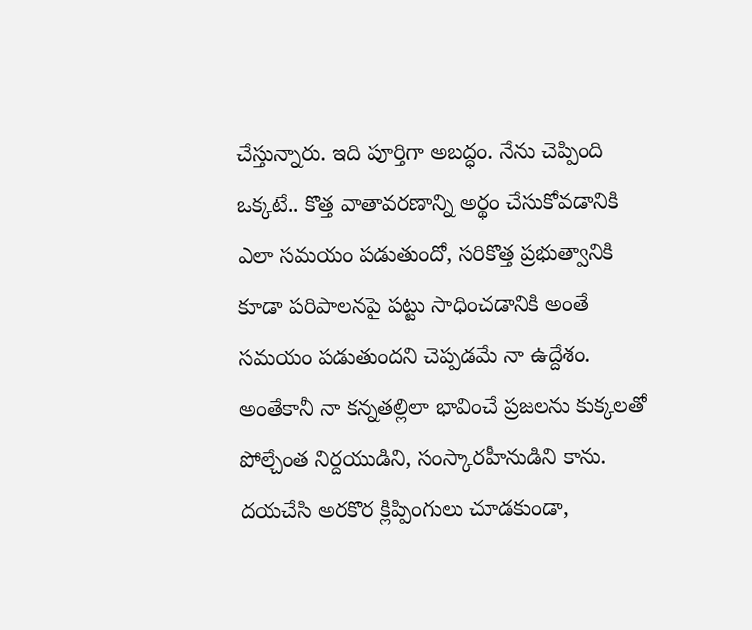చేస్తున్నారు. ఇది పూర్తిగా అబద్ధం. నేను చెప్పింది ఒక్కటే.. కొత్త వాతావరణాన్ని అర్థం చేసుకోవడానికి ఎలా సమయం పడుతుందో, సరికొత్త ప్రభుత్వానికి కూడా పరిపాలనపై పట్టు సాధించడానికి అంతే సమయం పడుతుందని చెప్పడమే నా ఉద్దేశం. అంతేకానీ నా కన్నతల్లిలా భావించే ప్రజలను కుక్కలతో పోల్చేంత నిర్దయుడిని, సంస్కారహీనుడిని కాను. దయచేసి అరకొర క్లిప్పింగులు చూడకుండా,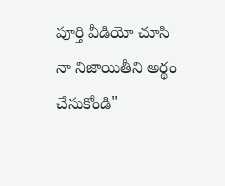పూర్తి వీడియో చూసి నా నిజాయితీని అర్థం చేసుకోండి"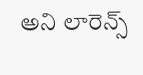అని లారెన్స్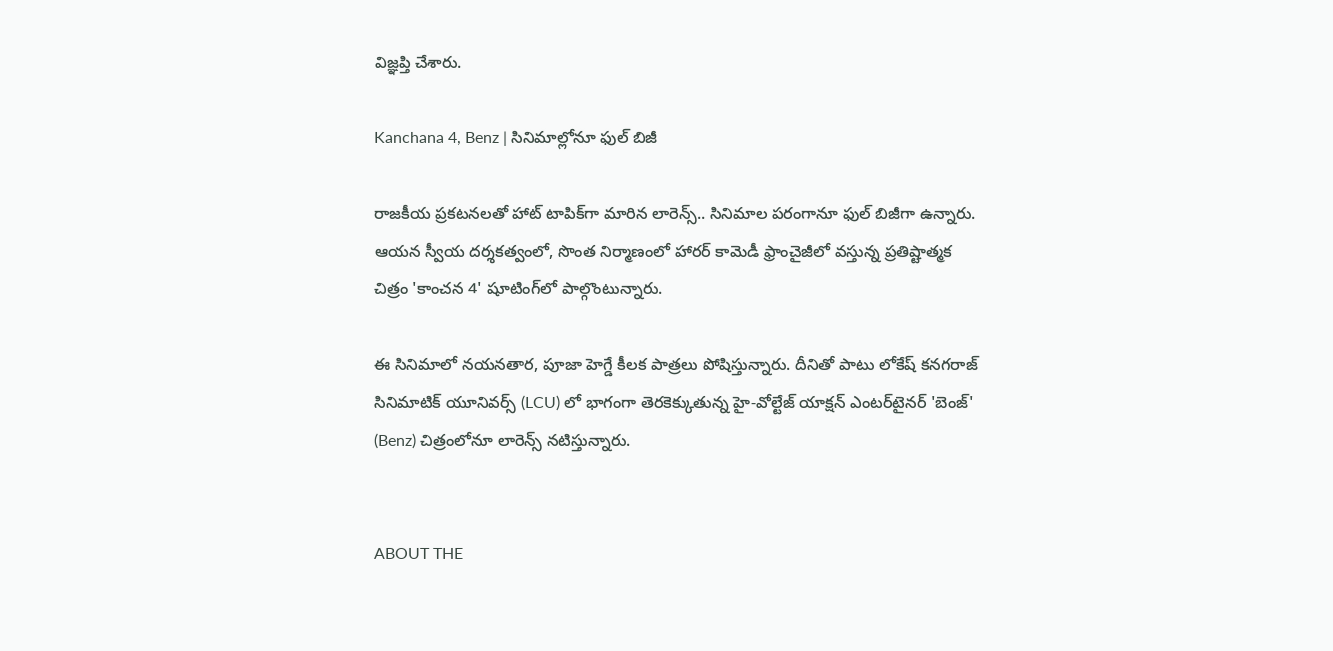విజ్ఞప్తి చేశారు.

Kanchana 4, Benz | సినిమాల్లోనూ ఫుల్ బిజీ

రాజకీయ ప్రకటనలతో హాట్ టాపిక్‌గా మారిన లారెన్స్.. సినిమాల పరంగానూ ఫుల్ బిజీగా ఉన్నారు. ఆయన స్వీయ దర్శకత్వంలో, సొంత నిర్మాణంలో హారర్ కామెడీ ఫ్రాంచైజీలో వస్తున్న ప్రతిష్టాత్మక చిత్రం 'కాంచన 4' షూటింగ్‌లో పాల్గొంటున్నారు.

ఈ సినిమాలో నయనతార, పూజా హెగ్డే కీలక పాత్రలు పోషిస్తున్నారు. దీనితో పాటు లోకేష్ కనగరాజ్ సినిమాటిక్ యూనివర్స్ (LCU) లో భాగంగా తెరకెక్కుతున్న హై-వోల్టేజ్ యాక్షన్ ఎంటర్‌టైనర్ 'బెంజ్' (Benz) చిత్రంలోనూ లారెన్స్ నటిస్తున్నారు.


ABOUT THE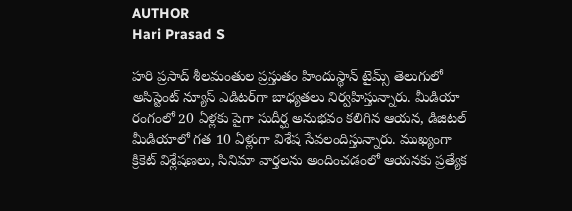AUTHOR
Hari Prasad S

హరి ప్రసాద్ శీలమంతుల ప్రస్తుతం హిందుస్థాన్ టైమ్స్ తెలుగులో అసిస్టెంట్ న్యూస్ ఎడిటర్‌గా బాధ్యతలు నిర్వహిస్తున్నారు. మీడియా రంగంలో 20 ఏళ్లకు పైగా సుదీర్ఘ అనుభవం కలిగిన ఆయన, డిజిటల్ మీడియాలో గత 10 ఏళ్లుగా విశేష సేవలందిస్తున్నారు. ముఖ్యంగా క్రికెట్ విశ్లేషణలు, సినిమా వార్తలను అందించడంలో ఆయనకు ప్రత్యేక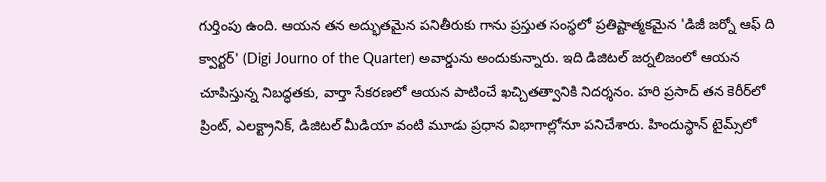గుర్తింపు ఉంది. ఆయన తన అద్భుతమైన పనితీరుకు గాను ప్రస్తుత సంస్థలో ప్రతిష్టాత్మకమైన 'డిజీ జర్నో ఆఫ్ ది క్వార్టర్' (Digi Journo of the Quarter) అవార్డును అందుకున్నారు. ఇది డిజిటల్ జర్నలిజంలో ఆయన చూపిస్తున్న నిబద్ధతకు, వార్తా సేకరణలో ఆయన పాటించే ఖచ్చితత్వానికి నిదర్శనం. హరి ప్రసాద్ తన కెరీర్‌లో ప్రింట్, ఎలక్ట్రానిక్, డిజిటల్ మీడియా వంటి మూడు ప్రధాన విభాగాల్లోనూ పనిచేశారు. హిందుస్థాన్ టైమ్స్‌లో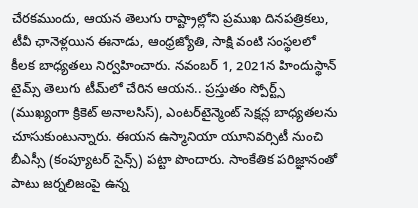చేరకముందు, ఆయన తెలుగు రాష్ట్రాల్లోని ప్రముఖ దినపత్రికలు, టీవీ ఛానెళ్లయిన ఈనాడు, ఆంధ్రజ్యోతి, సాక్షి వంటి సంస్థలలో కీలక బాధ్యతలు నిర్వహించారు. నవంబర్ 1, 2021న హిందుస్థాన్ టైమ్స్ తెలుగు టీమ్‌లో చేరిన ఆయన.. ప్రస్తుతం స్పోర్ట్స్ (ముఖ్యంగా క్రికెట్ అనాలసిస్), ఎంటర్‌టైన్మెంట్ సెక్షన్ల బాధ్యతలను చూసుకుంటున్నారు. ఈయన ఉస్మానియా యూనివర్సిటీ నుంచి బీఎస్సీ (కంప్యూటర్ సైన్స్) పట్టా పొందారు. సాంకేతిక పరిజ్ఞానంతో పాటు జర్నలిజంపై ఉన్న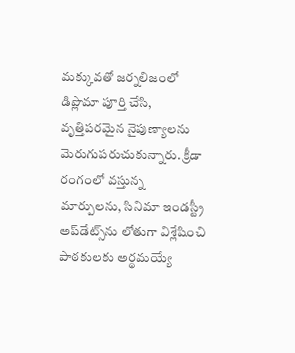మక్కువతో జర్నలిజంలో డిప్లొమా పూర్తి చేసి, వృత్తిపరమైన నైపుణ్యాలను మెరుగుపరుచుకున్నారు. క్రీడా రంగంలో వస్తున్న మార్పులను, సినిమా ఇండస్ట్రీ అప్‌డేట్స్‌ను లోతుగా విశ్లేషించి పాఠకులకు అర్థమయ్యే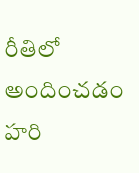రీతిలో అందించడం హరి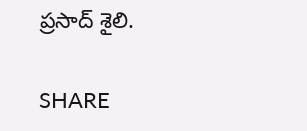ప్రసాద్ శైలి.

SHARE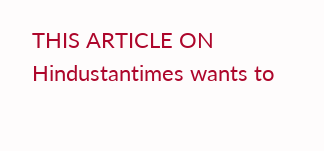THIS ARTICLE ON
Hindustantimes wants to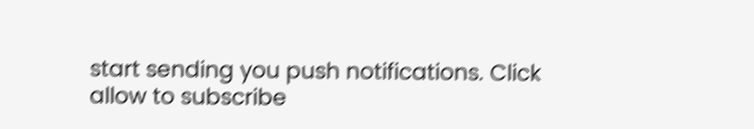start sending you push notifications. Click allow to subscribe